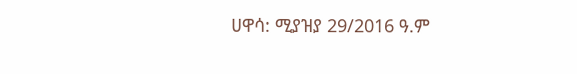ሀዋሳ: ሚያዝያ 29/2016 ዓ.ም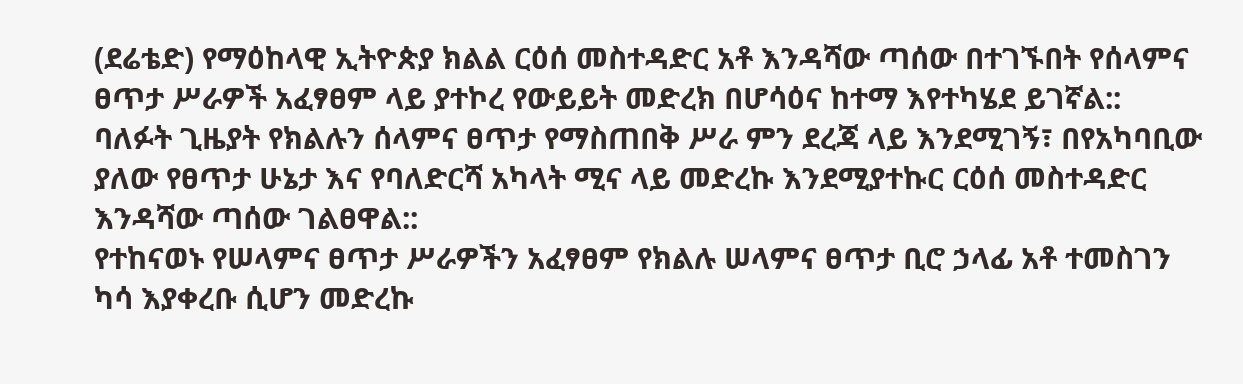(ደሬቴድ) የማዕከላዊ ኢትዮጵያ ክልል ርዕሰ መስተዳድር አቶ እንዳሻው ጣሰው በተገኙበት የሰላምና ፀጥታ ሥራዎች አፈፃፀም ላይ ያተኮረ የውይይት መድረክ በሆሳዕና ከተማ እየተካሄደ ይገኛል::
ባለፉት ጊዜያት የክልሉን ሰላምና ፀጥታ የማስጠበቅ ሥራ ምን ደረጃ ላይ እንደሚገኝ፣ በየአካባቢው ያለው የፀጥታ ሁኔታ እና የባለድርሻ አካላት ሚና ላይ መድረኩ እንደሚያተኩር ርዕሰ መስተዳድር እንዳሻው ጣሰው ገልፀዋል::
የተከናወኑ የሠላምና ፀጥታ ሥራዎችን አፈፃፀም የክልሉ ሠላምና ፀጥታ ቢሮ ኃላፊ አቶ ተመስገን ካሳ እያቀረቡ ሲሆን መድረኩ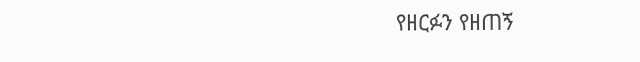የዘርፉን የዘጠኝ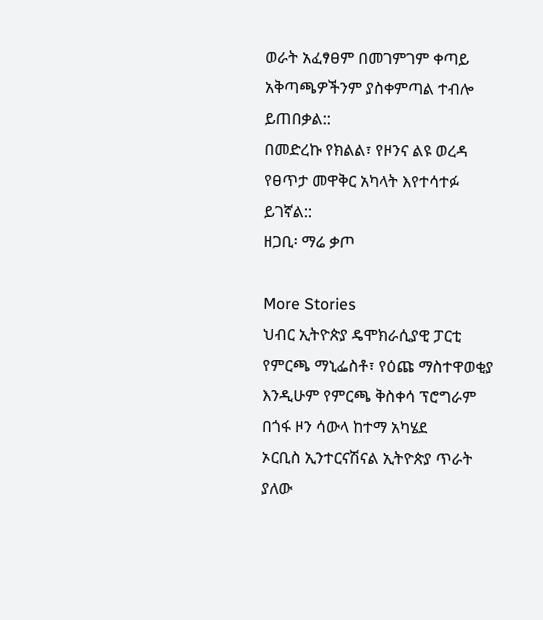ወራት አፈፃፀም በመገምገም ቀጣይ አቅጣጫዎችንም ያስቀምጣል ተብሎ ይጠበቃል::
በመድረኩ የክልል፣ የዞንና ልዩ ወረዳ የፀጥታ መዋቅር አካላት እየተሳተፉ ይገኛል::
ዘጋቢ፡ ማሬ ቃጦ

More Stories
ህብር ኢትዮጵያ ዴሞክራሲያዊ ፓርቲ የምርጫ ማኒፌስቶ፣ የዕጩ ማስተዋወቂያ እንዲሁም የምርጫ ቅስቀሳ ፕሮግራም በጎፋ ዞን ሳውላ ከተማ አካሄደ
ኦርቢስ ኢንተርናሽናል ኢትዮጵያ ጥራት ያለው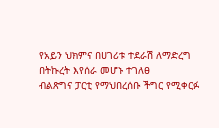የአይን ህክምና በሀገሪቱ ተደራሽ ለማድረግ በትኩረት እየሰራ መሆኑ ተገለፀ
ብልጽግና ፓርቲ የማህበረሰቡ ችግር የሚቀርፉ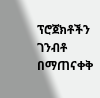ፕሮጀክቶችን ገንብቶ በማጠናቀቅ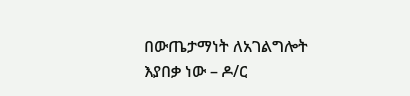በውጤታማነት ለአገልግሎት እያበቃ ነው – ዶ/ር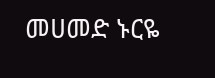መሀመድ ኑርዬ